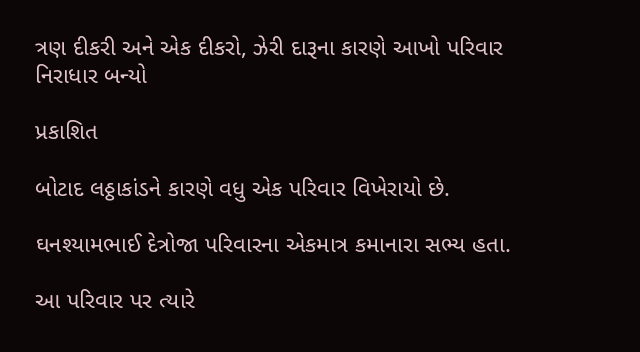ત્રણ દીકરી અને એક દીકરો, ઝેરી દારૂના કારણે આખો પરિવાર નિરાધાર બન્યો

પ્રકાશિત

બોટાદ લઠ્ઠાકાંડને કારણે વધુ એક પરિવાર વિખેરાયો છે.

ઘનશ્યામભાઈ દેત્રોજા પરિવારના એકમાત્ર કમાનારા સભ્ય હતા.

આ પરિવાર પર ત્યારે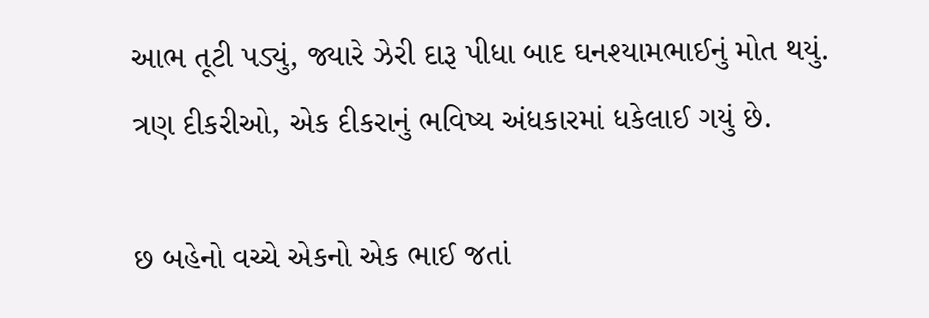આભ તૂટી પડ્યું, જ્યારે ઝેરી દારૂ પીધા બાદ ઘનશ્યામભાઈનું મોત થયું. ત્રણ દીકરીઓ, એક દીકરાનું ભવિષ્ય અંધકારમાં ધકેલાઈ ગયું છે.

છ બહેનો વચ્ચે એકનો એક ભાઈ જતાં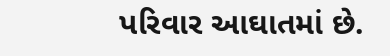પરિવાર આઘાતમાં છે.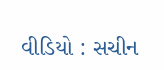વીડિયો : સચીન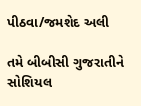પીઠવા/જમશેદ અલી

તમે બીબીસી ગુજરાતીને સોશિયલ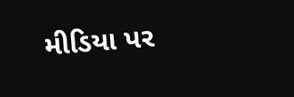મીડિયા પર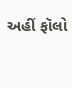અહીં ફૉલો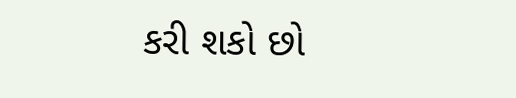કરી શકો છો